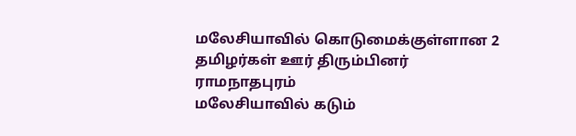மலேசியாவில் கொடுமைக்குள்ளான 2 தமிழர்கள் ஊர் திரும்பினர்
ராமநாதபுரம்
மலேசியாவில் கடும்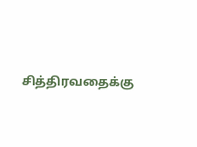சித்திரவதைக்கு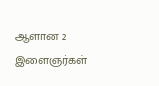ஆளான 2 இளைஞர்கள்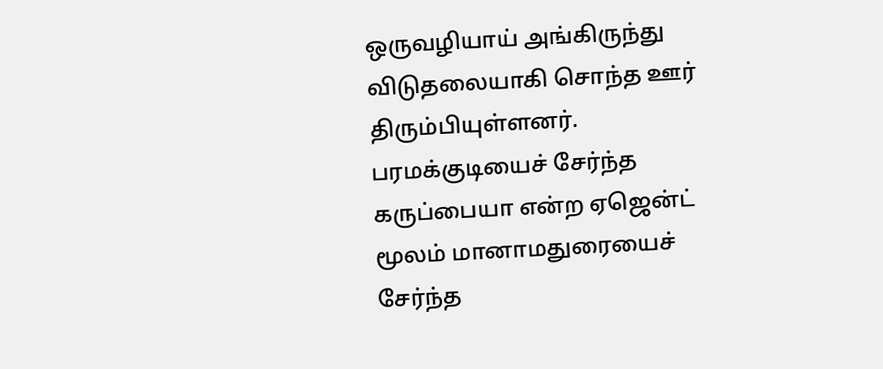ஒருவழியாய் அங்கிருந்து விடுதலையாகி சொந்த ஊர் திரும்பியுள்ளனர்.
பரமக்குடியைச் சேர்ந்த கருப்பையா என்ற ஏஜென்ட் மூலம் மானாமதுரையைச் சேர்ந்த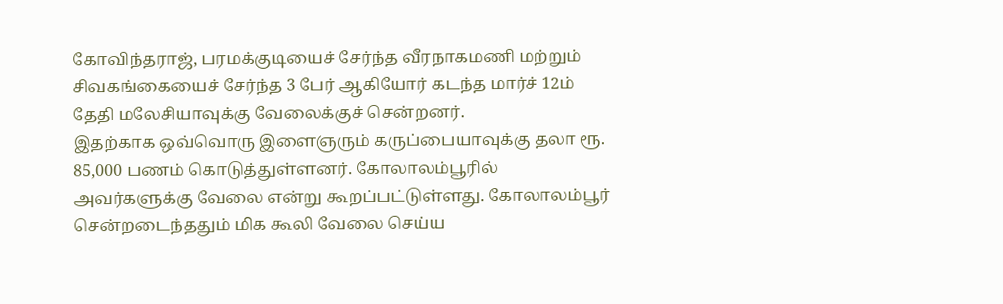கோவிந்தராஜ், பரமக்குடியைச் சேர்ந்த வீரநாகமணி மற்றும் சிவகங்கையைச் சேர்ந்த 3 பேர் ஆகியோர் கடந்த மார்ச் 12ம் தேதி மலேசியாவுக்கு வேலைக்குச் சென்றனர்.
இதற்காக ஒவ்வொரு இளைஞரும் கருப்பையாவுக்கு தலா ரூ. 85,000 பணம் கொடுத்துள்ளனர். கோலாலம்பூரில் அவர்களுக்கு வேலை என்று கூறப்பட்டுள்ளது. கோலாலம்பூர் சென்றடைந்ததும் மிக கூலி வேலை செய்ய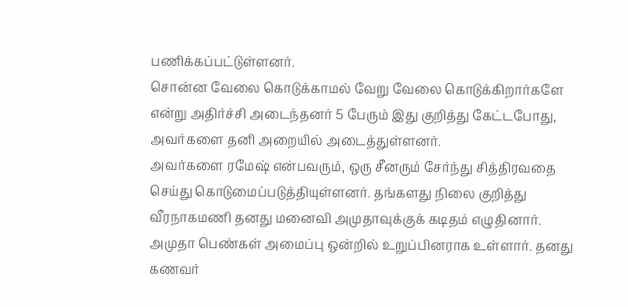பணிக்கப்பட்டுள்ளனர்.
சொன்ன வேலை கொடுக்காமல் வேறு வேலை கொடுக்கிறார்களே என்று அதிர்ச்சி அடைந்தனர் 5 பேரும் இது குறித்து கேட்டபோது, அவர்களை தனி அறையில் அடைத்துள்ளனர்.
அவர்களை ரமேஷ் என்பவரும், ஒரு சீனரும் சேர்ந்து சித்திரவதை செய்து கொடுமைப்படுத்தியுள்ளனர். தங்களது நிலை குறித்து வீரநாகமணி தனது மனைவி அமுதாவுக்குக் கடிதம் எழுதினார்.
அமுதா பெண்கள் அமைப்பு ஒன்றில் உறுப்பினராக உள்ளார். தனது கணவர்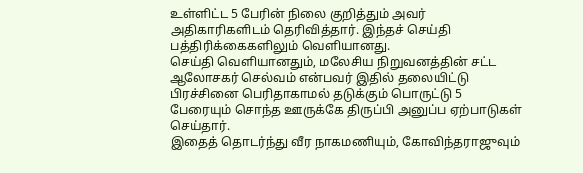உள்ளிட்ட 5 பேரின் நிலை குறித்தும் அவர் அதிகாரிகளிடம் தெரிவித்தார். இந்தச் செய்தி பத்திரிக்கைகளிலும் வெளியானது.
செய்தி வெளியானதும், மலேசிய நிறுவனத்தின் சட்ட ஆலோசகர் செல்வம் என்பவர் இதில் தலையிட்டு பிரச்சினை பெரிதாகாமல் தடுக்கும் பொருட்டு 5 பேரையும் சொந்த ஊருக்கே திருப்பி அனுப்ப ஏற்பாடுகள் செய்தார்.
இதைத் தொடர்ந்து வீர நாகமணியும், கோவிந்தராஜுவும்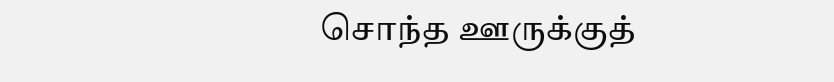சொந்த ஊருக்குத்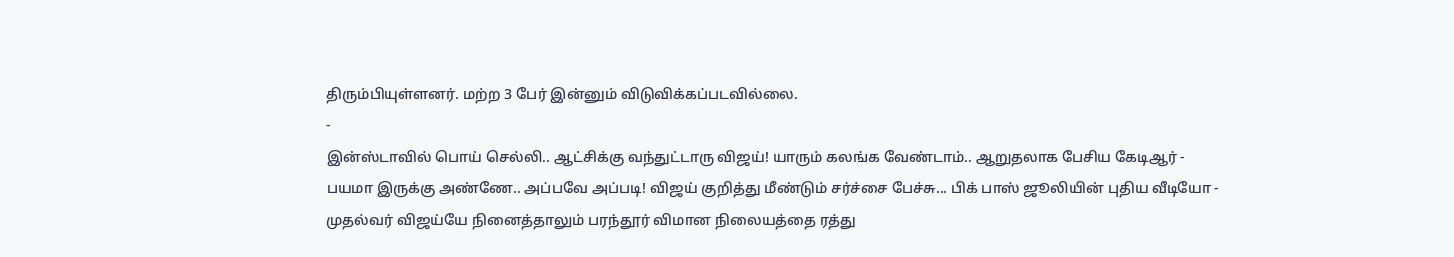திரும்பியுள்ளனர். மற்ற 3 பேர் இன்னும் விடுவிக்கப்படவில்லை.
-
இன்ஸ்டாவில் பொய் செல்லி.. ஆட்சிக்கு வந்துட்டாரு விஜய்! யாரும் கலங்க வேண்டாம்.. ஆறுதலாக பேசிய கேடிஆர் -
பயமா இருக்கு அண்ணே.. அப்பவே அப்படி! விஜய் குறித்து மீண்டும் சர்ச்சை பேச்சு... பிக் பாஸ் ஜூலியின் புதிய வீடியோ -
முதல்வர் விஜய்யே நினைத்தாலும் பரந்தூர் விமான நிலையத்தை ரத்து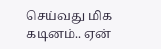செய்வது மிக கடினம்.. ஏன்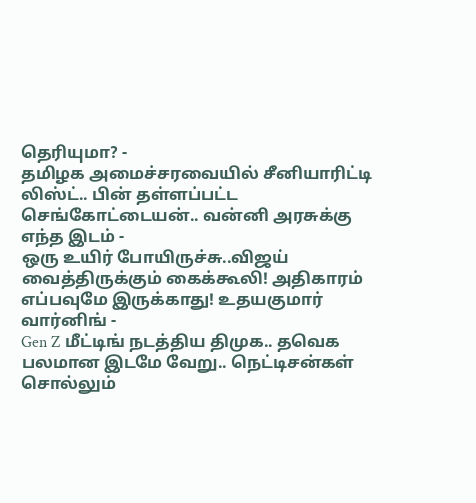தெரியுமா? -
தமிழக அமைச்சரவையில் சீனியாரிட்டி லிஸ்ட்.. பின் தள்ளப்பட்ட செங்கோட்டையன்.. வன்னி அரசுக்கு எந்த இடம் -
ஒரு உயிர் போயிருச்சு..விஜய் வைத்திருக்கும் கைக்கூலி! அதிகாரம் எப்பவுமே இருக்காது! உதயகுமார் வார்னிங் -
Gen Z மீட்டிங் நடத்திய திமுக.. தவெக பலமான இடமே வேறு.. நெட்டிசன்கள் சொல்லும்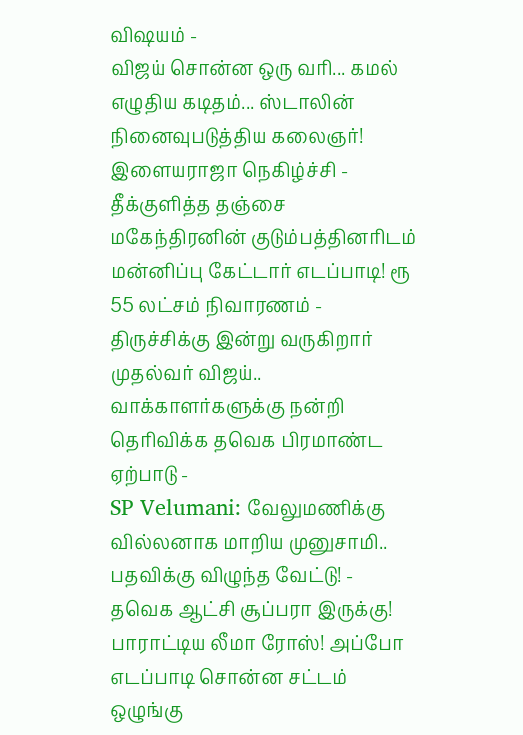விஷயம் -
விஜய் சொன்ன ஒரு வரி... கமல் எழுதிய கடிதம்... ஸ்டாலின் நினைவுபடுத்திய கலைஞர்! இளையராஜா நெகிழ்ச்சி -
தீக்குளித்த தஞ்சை மகேந்திரனின் குடும்பத்தினரிடம் மன்னிப்பு கேட்டார் எடப்பாடி! ரூ 55 லட்சம் நிவாரணம் -
திருச்சிக்கு இன்று வருகிறார் முதல்வர் விஜய்.. வாக்காளர்களுக்கு நன்றி தெரிவிக்க தவெக பிரமாண்ட ஏற்பாடு -
SP Velumani: வேலுமணிக்கு வில்லனாக மாறிய முனுசாமி.. பதவிக்கு விழுந்த வேட்டு! -
தவெக ஆட்சி சூப்பரா இருக்கு! பாராட்டிய லீமா ரோஸ்! அப்போ எடப்பாடி சொன்ன சட்டம் ஒழுங்கு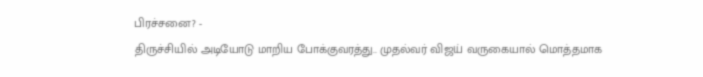பிரச்சனை? -
திருச்சியில் அடியோடு மாறிய போக்குவரத்து.. முதல்வர் விஜய் வருகையால் மொத்தமாக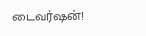டைவர்ஷன்!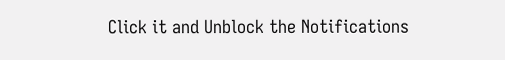Click it and Unblock the Notifications